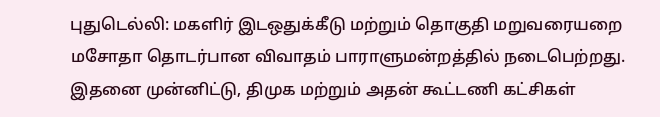புதுடெல்லி: மகளிர் இடஒதுக்கீடு மற்றும் தொகுதி மறுவரையறை மசோதா தொடர்பான விவாதம் பாராளுமன்றத்தில் நடைபெற்றது. இதனை முன்னிட்டு, திமுக மற்றும் அதன் கூட்டணி கட்சிகள்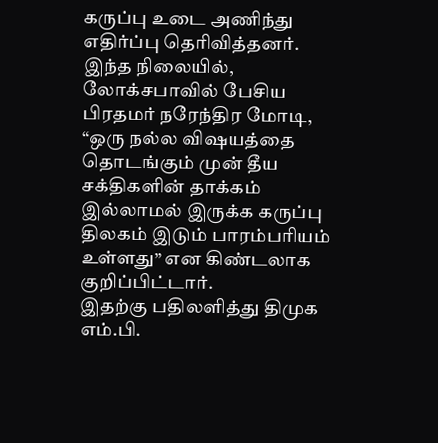கருப்பு உடை அணிந்து எதிர்ப்பு தெரிவித்தனர்.
இந்த நிலையில், லோக்சபாவில் பேசிய பிரதமர் நரேந்திர மோடி, “ஒரு நல்ல விஷயத்தை தொடங்கும் முன் தீய சக்திகளின் தாக்கம் இல்லாமல் இருக்க கருப்பு திலகம் இடும் பாரம்பரியம் உள்ளது” என கிண்டலாக குறிப்பிட்டார்.
இதற்கு பதிலளித்து திமுக எம்.பி.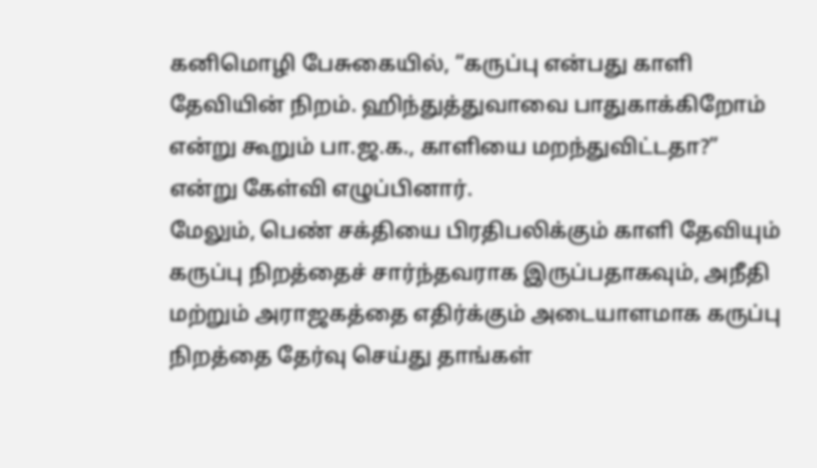கனிமொழி பேசுகையில், “கருப்பு என்பது காளி தேவியின் நிறம். ஹிந்துத்துவாவை பாதுகாக்கிறோம் என்று கூறும் பா.ஜ.க., காளியை மறந்துவிட்டதா?” என்று கேள்வி எழுப்பினார்.
மேலும், பெண் சக்தியை பிரதிபலிக்கும் காளி தேவியும் கருப்பு நிறத்தைச் சார்ந்தவராக இருப்பதாகவும், அநீதி மற்றும் அராஜகத்தை எதிர்க்கும் அடையாளமாக கருப்பு நிறத்தை தேர்வு செய்து தாங்கள்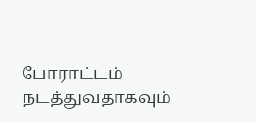போராட்டம் நடத்துவதாகவும்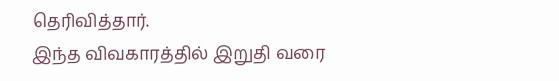தெரிவித்தார்.
இந்த விவகாரத்தில் இறுதி வரை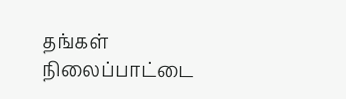தங்கள் நிலைப்பாட்டை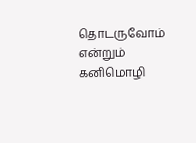தொடருவோம் என்றும் கனிமொழி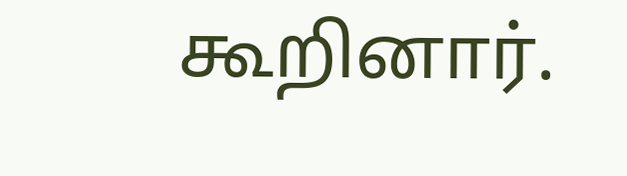கூறினார்.